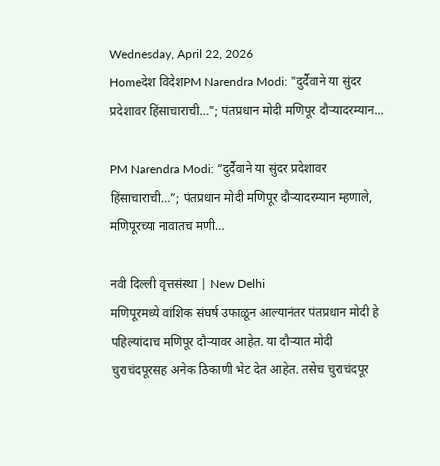Wednesday, April 22, 2026
Homeदेश विदेशPM Narendra Modi: "दुर्दैवाने या सुंदर प्रदेशावर हिंसाचाराची…"; पंतप्रधान मोदी मणिपूर दौऱ्यादरम्यान...

PM Narendra Modi: “दुर्दैवाने या सुंदर प्रदेशावर हिंसाचाराची…”; पंतप्रधान मोदी मणिपूर दौऱ्यादरम्यान म्हणाले, मणिपूरच्या नावातच मणी…

नवी दिल्ली वृत्तसंस्था | New Delhi
मणिपूरमध्ये वांशिक संघर्ष उफाळून आल्यानंतर पंतप्रधान मोदी हे पहिल्यांदाच मणिपूर दौऱ्यावर आहेत. या दौऱ्यात मोदी चुराचंदपूरसह अनेक ठिकाणी भेट देत आहेत. तसेच चुराचंदपूर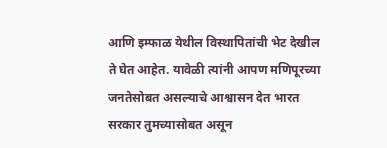आणि इम्फाळ येथील विस्थापितांची भेट देखील ते घेत आहेत. यावेळी त्यांनी आपण मणिपूरच्या जनतेसोबत असल्याचे आश्वासन देत भारत सरकार तुमच्यासोबत असून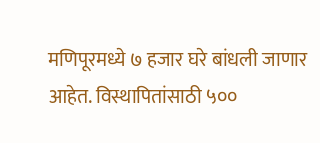मणिपूरमध्ये ७ हजार घरे बांधली जाणार आहेत. विस्थापितांसाठी ५००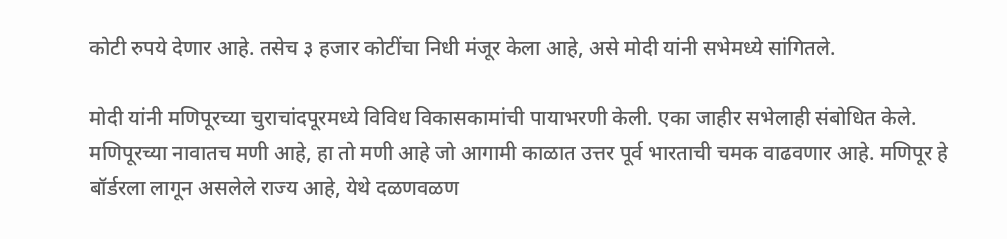कोटी रुपये देणार आहे. तसेच ३ हजार कोटींचा निधी मंजूर केला आहे, असे मोदी यांनी सभेमध्ये सांगितले.

मोदी यांनी मणिपूरच्या चुराचांदपूरमध्ये विविध विकासकामांची पायाभरणी केली. एका जाहीर सभेलाही संबोधित केले. मणिपूरच्या नावातच मणी आहे, हा तो मणी आहे जो आगामी काळात उत्तर पूर्व भारताची चमक वाढवणार आहे. मणिपूर हे बॉर्डरला लागून असलेले राज्य आहे, येथे दळणवळण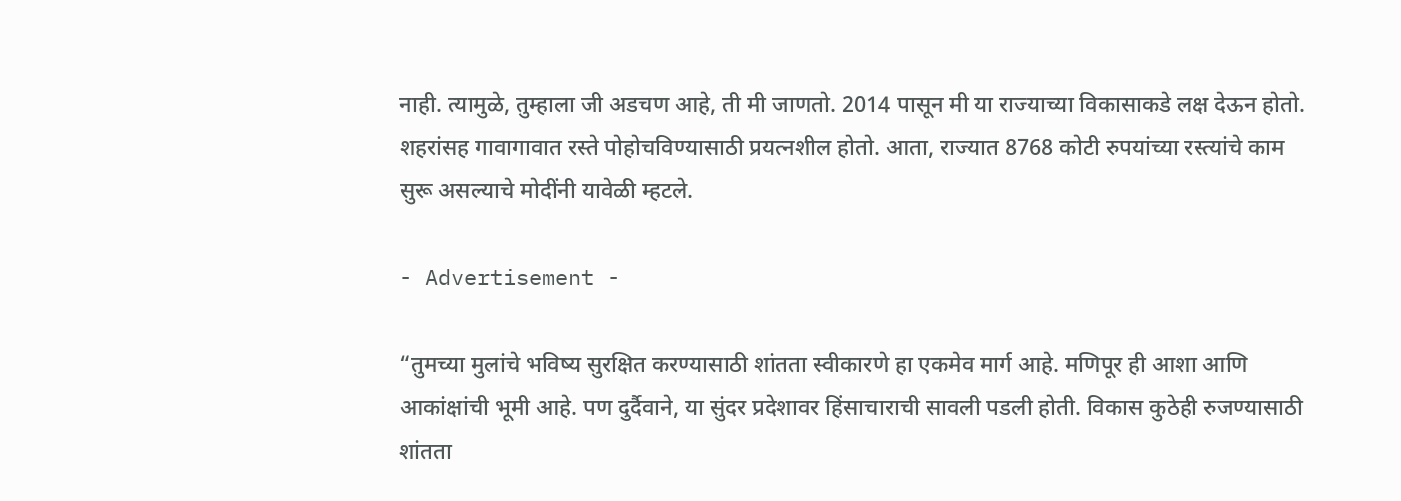नाही. त्यामुळे, तुम्हाला जी अडचण आहे, ती मी जाणतो. 2014 पासून मी या राज्याच्या विकासाकडे लक्ष देऊन होतो. शहरांसह गावागावात रस्ते पोहोचविण्यासाठी प्रयत्नशील होतो. आता, राज्यात 8768 कोटी रुपयांच्या रस्त्यांचे काम सुरू असल्याचे मोदींनी यावेळी म्हटले.

- Advertisement -

“तुमच्या मुलांचे भविष्य सुरक्षित करण्यासाठी शांतता स्वीकारणे हा एकमेव मार्ग आहे. मणिपूर ही आशा आणि आकांक्षांची भूमी आहे. पण दुर्दैवाने, या सुंदर प्रदेशावर हिंसाचाराची सावली पडली होती. विकास कुठेही रुजण्यासाठी शांतता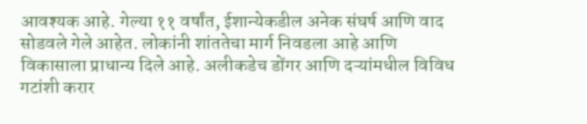आवश्यक आहे. गेल्या ११ वर्षांत, ईशान्येकडील अनेक संघर्ष आणि वाद सोडवले गेले आहेत. लोकांनी शांततेचा मार्ग निवडला आहे आणि विकासाला प्राधान्य दिले आहे. अलीकडेच डोंगर आणि दऱ्यांमधील विविध गटांशी करार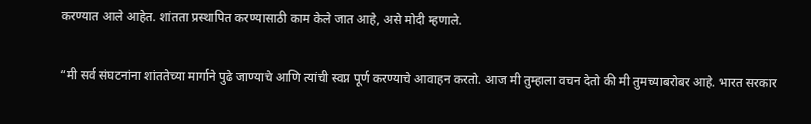करण्यात आले आहेत. शांतता प्रस्थापित करण्यासाठी काम केले जात आहे, असे मोदी म्हणाले.

“मी सर्व संघटनांना शांततेच्या मार्गाने पुढे जाण्याचे आणि त्यांची स्वप्न पूर्ण करण्याचे आवाहन करतो. आज मी तुम्हाला वचन देतो की मी तुमच्याबरोबर आहे. भारत सरकार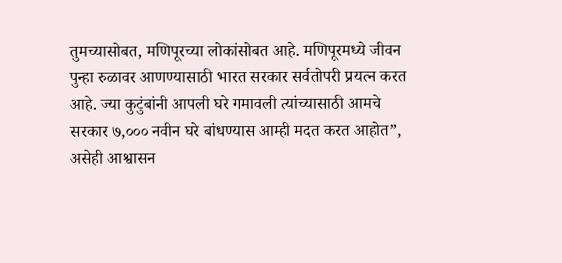तुमच्यासोबत, मणिपूरच्या लोकांसोबत आहे. मणिपूरमध्ये जीवन पुन्हा रुळावर आणण्यासाठी भारत सरकार सर्वतोपरी प्रयत्न करत आहे. ज्या कुटुंबांनी आपली घरे गमावली त्यांच्यासाठी आमचे सरकार ७,००० नवीन घरे बांधण्यास आम्ही मदत करत आहोत”, असेही आश्वासन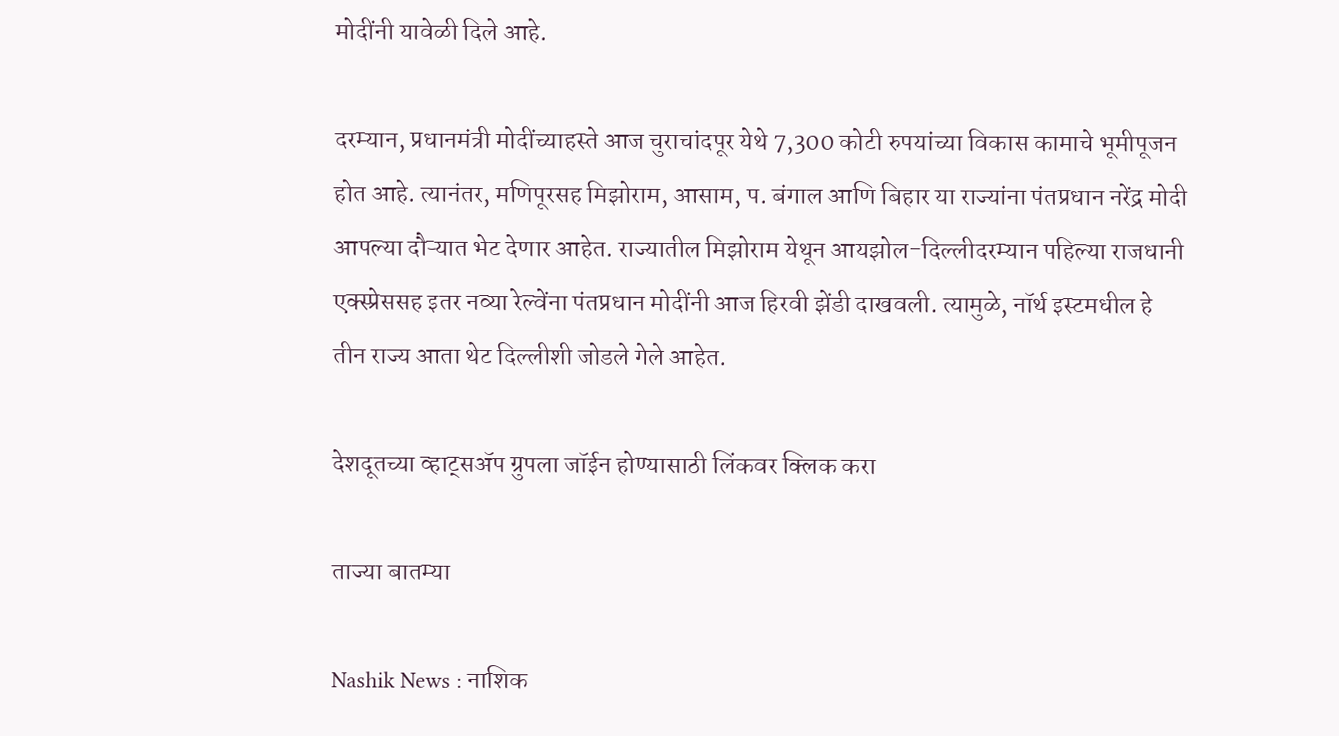मोदींनी यावेळी दिले आहे.

दरम्यान, प्रधानमंत्री मोदींच्याहस्ते आज चुराचांदपूर येथे 7,300 कोटी रुपयांच्या विकास कामाचे भूमीपूजन होत आहे. त्यानंतर, मणिपूरसह मिझोराम, आसाम, प. बंगाल आणि बिहार या राज्यांना पंतप्रधान नरेंद्र मोदी आपल्या दौऱ्यात भेट देणार आहेत. राज्यातील मिझोराम येथून आयझोल-दिल्लीदरम्यान पहिल्या राजधानी एक्स्प्रेससह इतर नव्या रेल्वेंना पंतप्रधान मोदींनी आज हिरवी झेंडी दाखवली. त्यामुळे, नॉर्थ इस्टमधील हे तीन राज्य आता थेट दिल्लीशी जोडले गेले आहेत.

देशदूतच्या व्हाट्सॲप ग्रुपला जॉईन होण्यासाठी लिंकवर क्लिक करा

ताज्या बातम्या

Nashik News : नाशिक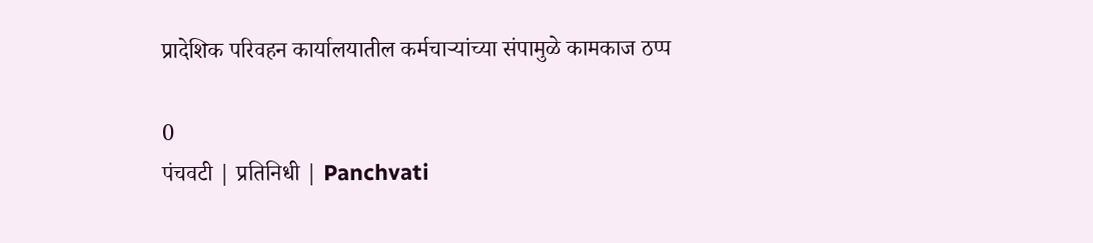प्रादेशिक परिवहन कार्यालयातील कर्मचाऱ्यांच्या संपामुळे कामकाज ठप्प

0
पंचवटी | प्रतिनिधी | Panchvati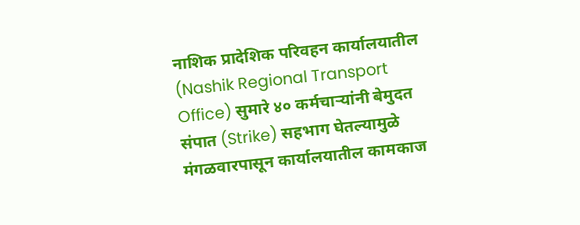नाशिक प्रादेशिक परिवहन कार्यालयातील (Nashik Regional Transport Office) सुमारे ४० कर्मचाऱ्यांनी बेमुदत संपात (Strike) सहभाग घेतल्यामुळे मंगळवारपासून कार्यालयातील कामकाज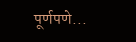पूर्णपणे...